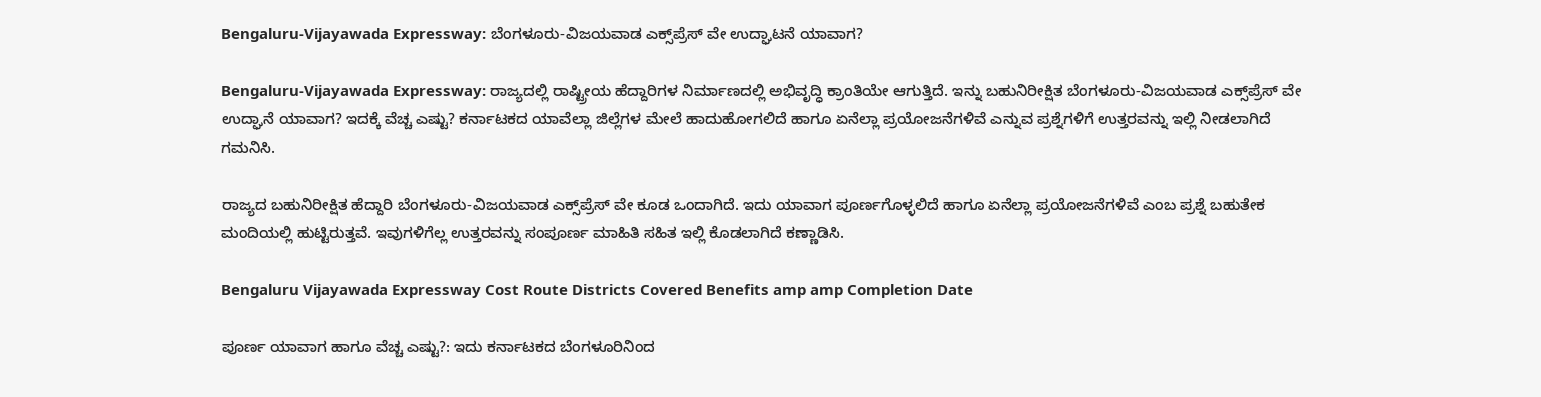Bengaluru-Vijayawada Expressway: ಬೆಂಗಳೂರು-ವಿಜಯವಾಡ ಎಕ್ಸ್‌ಪ್ರೆಸ್‌ ವೇ ಉದ್ಘಾಟನೆ ಯಾವಾಗ?

Bengaluru-Vijayawada Expressway: ರಾಜ್ಯದಲ್ಲಿ ರಾಷ್ಟ್ರೀಯ ಹೆದ್ದಾರಿಗಳ ನಿರ್ಮಾಣದಲ್ಲಿ ಅಭಿವೃದ್ಧಿ ಕ್ರಾಂತಿಯೇ ಆಗುತ್ತಿದೆ. ಇನ್ನು ಬಹುನಿರೀಕ್ಷಿತ ಬೆಂಗಳೂರು-ವಿಜಯವಾಡ ಎಕ್ಸ್‌ಪ್ರೆಸ್‌ ವೇ ಉದ್ಘಾನೆ ಯಾವಾಗ? ಇದಕ್ಕೆ ವೆಚ್ಚ ಎಷ್ಟು? ಕರ್ನಾಟಕದ ಯಾವೆಲ್ಲಾ ಜಿಲ್ಲೆಗಳ ಮೇಲೆ ಹಾದುಹೋಗಲಿದೆ ಹಾಗೂ ಏನೆಲ್ಲಾ ಪ್ರಯೋಜನೆಗಳಿವೆ ಎನ್ನುವ ಪ್ರಶ್ನೆಗಳಿಗೆ ಉತ್ತರವನ್ನು ಇಲ್ಲಿ ನೀಡಲಾಗಿದೆ ಗಮನಿಸಿ.

ರಾಜ್ಯದ ಬಹುನಿರೀಕ್ಷಿತ ಹೆದ್ದಾರಿ ಬೆಂಗಳೂರು-ವಿಜಯವಾಡ ಎಕ್ಸ್‌ಪ್ರೆಸ್‌ ವೇ ಕೂಡ ಒಂದಾಗಿದೆ. ಇದು ಯಾವಾಗ ಪೂರ್ಣಗೊಳ್ಳಲಿದೆ ಹಾಗೂ ಏನೆಲ್ಲಾ ಪ್ರಯೋಜನೆಗಳಿವೆ ಎಂಬ ಪ್ರಶ್ನೆ ಬಹುತೇಕ ಮಂದಿಯಲ್ಲಿ ಹುಟ್ಟಿರುತ್ತವೆ. ಇವುಗಳಿಗೆಲ್ಲ ಉತ್ತರವನ್ನು ಸಂಪೂರ್ಣ ಮಾಹಿತಿ ಸಹಿತ ಇಲ್ಲಿ ಕೊಡಲಾಗಿದೆ ಕಣ್ಣಾಡಿಸಿ.

Bengaluru Vijayawada Expressway Cost Route Districts Covered Benefits amp amp Completion Date

ಪೂರ್ಣ ಯಾವಾಗ ಹಾಗೂ ವೆಚ್ಚ ಎಷ್ಟು?: ಇದು ಕರ್ನಾಟಕದ ಬೆಂಗಳೂರಿನಿಂದ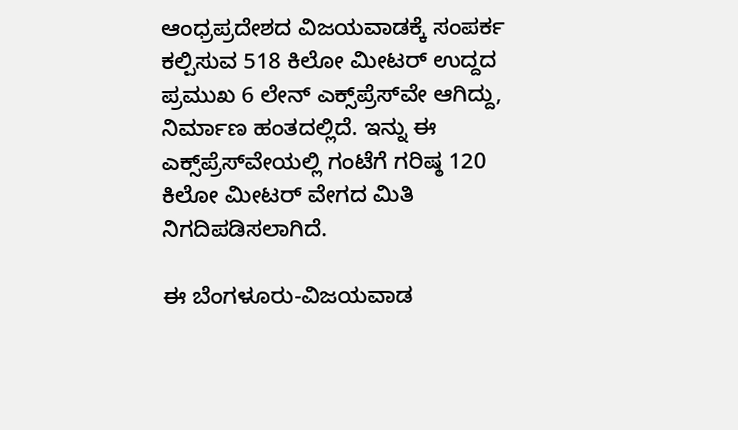ಆಂಧ್ರಪ್ರದೇಶದ ವಿಜಯವಾಡಕ್ಕೆ ಸಂಪರ್ಕ ಕಲ್ಪಿಸುವ 518 ಕಿಲೋ ಮೀಟರ್ ಉದ್ದದ ಪ್ರಮುಖ 6 ಲೇನ್‌ ಎಕ್ಸ್‌ಪ್ರೆಸ್‌ವೇ ಆಗಿದ್ದು, ನಿರ್ಮಾಣ ಹಂತದಲ್ಲಿದೆ. ಇನ್ನು ಈ ಎಕ್ಸ್‌ಪ್ರೆಸ್‌ವೇಯಲ್ಲಿ ಗಂಟೆಗೆ ಗರಿಷ್ಠ 120 ಕಿಲೋ ಮೀಟರ್‌ ವೇಗದ ಮಿತಿ ನಿಗದಿಪಡಿಸಲಾಗಿದೆ.

ಈ ಬೆಂಗಳೂರು-ವಿಜಯವಾಡ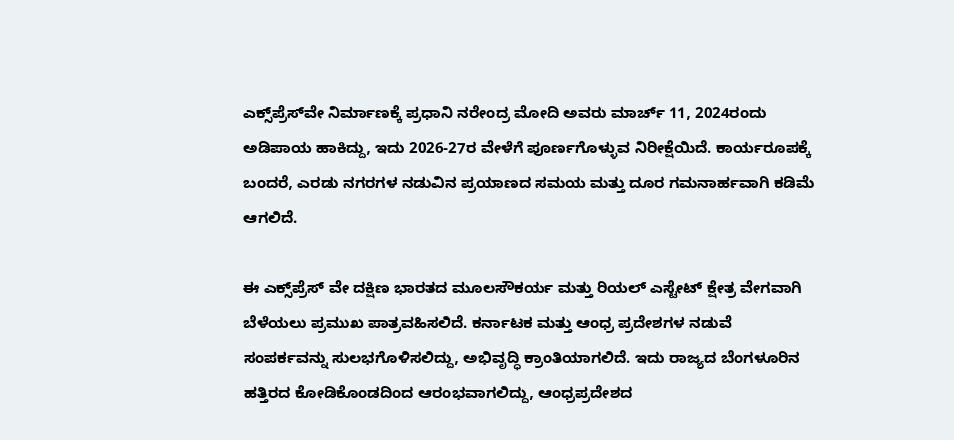ಎಕ್ಸ್‌ಪ್ರೆಸ್‌ವೇ ನಿರ್ಮಾಣಕ್ಕೆ ಪ್ರಧಾನಿ ನರೇಂದ್ರ ಮೋದಿ ಅವರು ಮಾರ್ಚ್ 11, 2024ರಂದು ಅಡಿಪಾಯ ಹಾಕಿದ್ದು, ಇದು 2026-27ರ ವೇಳೆಗೆ ಪೂರ್ಣಗೊಳ್ಳುವ ನಿರೀಕ್ಷೆಯಿದೆ. ಕಾರ್ಯರೂಪಕ್ಕೆ ಬಂದರೆ, ಎರಡು ನಗರಗಳ ನಡುವಿನ ಪ್ರಯಾಣದ ಸಮಯ ಮತ್ತು ದೂರ ಗಮನಾರ್ಹವಾಗಿ ಕಡಿಮೆ ಆಗಲಿದೆ.

ಈ ಎಕ್ಸ್‌ಪ್ರೆಸ್‌ ವೇ ದಕ್ಷಿಣ ಭಾರತದ ಮೂಲಸೌಕರ್ಯ ಮತ್ತು ರಿಯಲ್ ಎಸ್ಟೇಟ್ ಕ್ಷೇತ್ರ ವೇಗವಾಗಿ ಬೆಳೆಯಲು ಪ್ರಮುಖ ಪಾತ್ರವಹಿಸಲಿದೆ. ಕರ್ನಾಟಕ ಮತ್ತು ಆಂಧ್ರ ಪ್ರದೇಶಗಳ ನಡುವೆ ಸಂಪರ್ಕವನ್ನು ಸುಲಭಗೊಳಿಸಲಿದ್ದು, ಅಭಿವೃದ್ಧಿ ಕ್ರಾಂತಿಯಾಗಲಿದೆ. ಇದು ರಾಜ್ಯದ ಬೆಂಗಳೂರಿನ ಹತ್ತಿರದ ಕೋಡಿಕೊಂಡದಿಂದ ಆರಂಭವಾಗಲಿದ್ದು, ಆಂಧ್ರಪ್ರದೇಶದ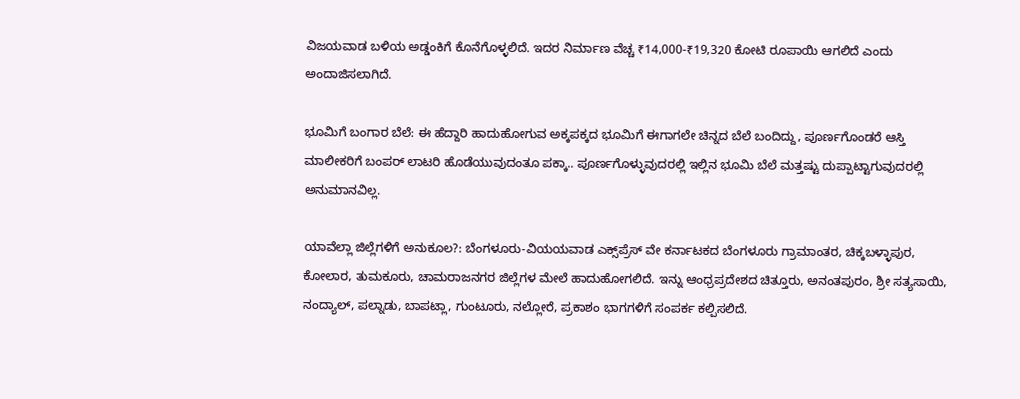ವಿಜಯವಾಡ ಬಳಿಯ ಅಡ್ಡಂಕಿಗೆ ಕೊನೆಗೊಳ್ಳಲಿದೆ. ಇದರ ನಿರ್ಮಾಣ ವೆಚ್ಚ ₹14,000-₹19,320 ಕೋಟಿ ರೂಪಾಯಿ ಆಗಲಿದೆ ಎಂದು ಅಂದಾಜಿಸಲಾಗಿದೆ.

ಭೂಮಿಗೆ ಬಂಗಾರ ಬೆಲೆ: ಈ ಹೆದ್ದಾರಿ ಹಾದುಹೋಗುವ ಅಕ್ಕಪಕ್ಕದ ಭೂಮಿಗೆ ಈಗಾಗಲೇ ಚಿನ್ನದ ಬೆಲೆ ಬಂದಿದ್ದು, ಪೂರ್ಣಗೊಂಡರೆ ಆಸ್ತಿ ಮಾಲೀಕರಿಗೆ ಬಂಪರ್ ಲಾಟರಿ ಹೊಡೆಯುವುದಂತೂ ಪಕ್ಕಾ.. ಪೂರ್ಣಗೊಳ್ಳುವುದರಲ್ಲಿ ಇಲ್ಲಿನ ಭೂಮಿ ಬೆಲೆ ಮತ್ತಷ್ಟು ದುಪ್ಪಾಟ್ಟಾಗುವುದರಲ್ಲಿ ಅನುಮಾನವಿಲ್ಲ.

ಯಾವೆಲ್ಲಾ ಜಿಲ್ಲೆಗಳಿಗೆ ಅನುಕೂಲ?: ಬೆಂಗಳೂರು-ವಿಯಯವಾಡ ಎಕ್ಸ್‌ಪ್ರೆಸ್‌ ವೇ ಕರ್ನಾಟಕದ ಬೆಂಗಳೂರು ಗ್ರಾಮಾಂತರ, ಚಿಕ್ಕಬಳ್ಳಾಪುರ, ಕೋಲಾರ, ತುಮಕೂರು, ಚಾಮರಾಜನಗರ ಜಿಲ್ಲೆಗಳ ಮೇಲೆ ಹಾದುಹೋಗಲಿದೆ. ಇನ್ನು ಆಂಧ್ರಪ್ರದೇಶದ ಚಿತ್ತೂರು, ಅನಂತಪುರಂ, ಶ್ರೀ ಸತ್ಯಸಾಯಿ, ನಂದ್ಯಾಲ್, ಪಲ್ನಾಡು, ಬಾಪಟ್ಲಾ, ಗುಂಟೂರು, ನಲ್ಲೋರೆ, ಪ್ರಕಾಶಂ ಭಾಗಗಳಿಗೆ ಸಂಪರ್ಕ ಕಲ್ಪಿಸಲಿದೆ.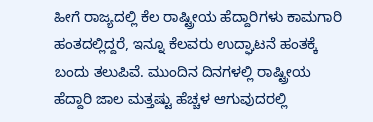ಹೀಗೆ ರಾಜ್ಯದಲ್ಲಿ ಕೆಲ ರಾಷ್ಟ್ರೀಯ ಹೆದ್ದಾರಿಗಳು ಕಾಮಗಾರಿ ಹಂತದಲ್ಲಿದ್ದರೆ, ಇನ್ನೂ ಕೆಲವರು ಉದ್ಘಾಟನೆ ಹಂತಕ್ಕೆ ಬಂದು ತಲುಪಿವೆ. ಮುಂದಿನ ದಿನಗಳಲ್ಲಿ ರಾಷ್ಟ್ರೀಯ ಹೆದ್ದಾರಿ ಜಾಲ ಮತ್ತಷ್ಟು ಹೆಚ್ಚಳ ಆಗುವುದರಲ್ಲಿ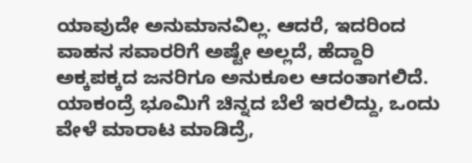ಯಾವುದೇ ಅನುಮಾನವಿಲ್ಲ. ಆದರೆ, ಇದರಿಂದ ವಾಹನ ಸವಾರರಿಗೆ ಅಷ್ಟೇ ಅಲ್ಲದೆ, ಹೆದ್ದಾರಿ ಅಕ್ಕಪಕ್ಕದ ಜನರಿಗೂ ಅನುಕೂಲ ಆದಂತಾಗಲಿದೆ. ಯಾಕಂದ್ರೆ ಭೂಮಿಗೆ ಚಿನ್ನದ ಬೆಲೆ ಇರಲಿದ್ದು, ಒಂದು ವೇಳೆ ಮಾರಾಟ ಮಾಡಿದ್ರೆ,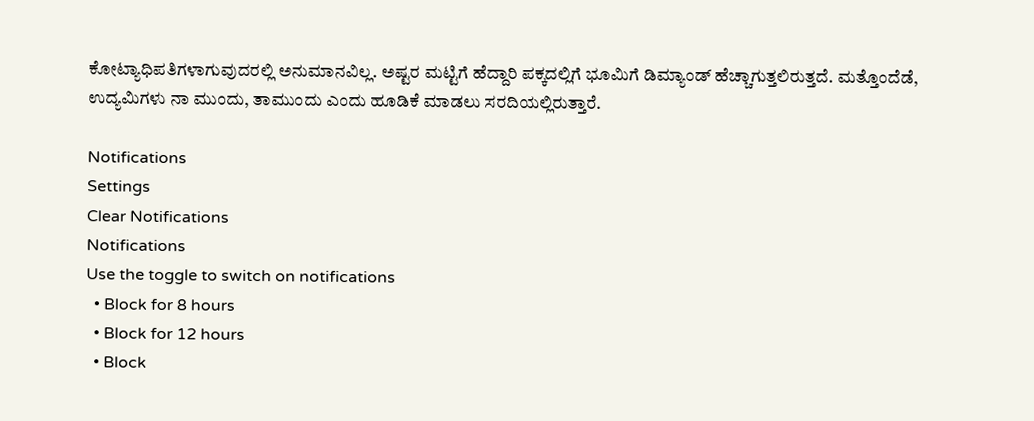ಕೋಟ್ಯಾಧಿಪತಿಗಳಾಗುವುದರಲ್ಲಿ ಅನುಮಾನವಿಲ್ಲ. ಅಷ್ಟರ ಮಟ್ಟಿಗೆ ಹೆದ್ದಾರಿ ಪಕ್ಕದಲ್ಲಿಗೆ ಭೂಮಿಗೆ ಡಿಮ್ಯಾಂಡ್‌ ಹೆಚ್ಚಾಗುತ್ತಲಿರುತ್ತದೆ. ಮತ್ತೊಂದೆಡೆ, ಉದ್ಯಮಿಗಳು ನಾ ಮುಂದು, ತಾಮುಂದು ಎಂದು ಹೂಡಿಕೆ ಮಾಡಲು ಸರದಿಯಲ್ಲಿರುತ್ತಾರೆ.

Notifications
Settings
Clear Notifications
Notifications
Use the toggle to switch on notifications
  • Block for 8 hours
  • Block for 12 hours
  • Block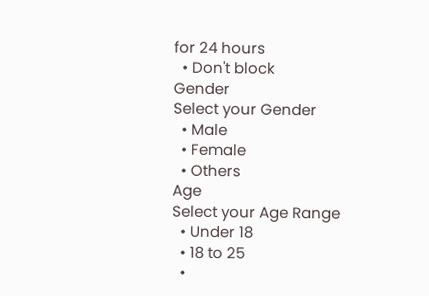for 24 hours
  • Don't block
Gender
Select your Gender
  • Male
  • Female
  • Others
Age
Select your Age Range
  • Under 18
  • 18 to 25
  •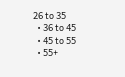26 to 35
  • 36 to 45
  • 45 to 55
  • 55+